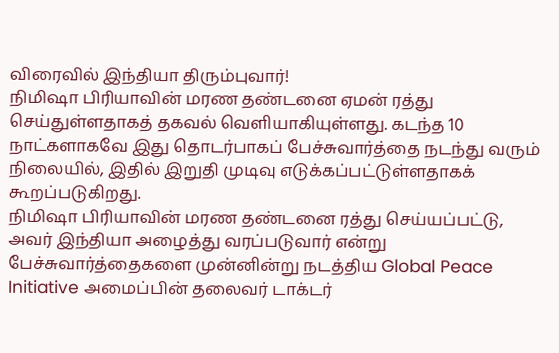விரைவில் இந்தியா திரும்புவார்!
நிமிஷா பிரியாவின் மரண தண்டனை ஏமன் ரத்து செய்துள்ளதாகத் தகவல் வெளியாகியுள்ளது. கடந்த 10 நாட்களாகவே இது தொடர்பாகப் பேச்சுவார்த்தை நடந்து வரும் நிலையில், இதில் இறுதி முடிவு எடுக்கப்பட்டுள்ளதாகக் கூறப்படுகிறது.
நிமிஷா பிரியாவின் மரண தண்டனை ரத்து செய்யப்பட்டு, அவர் இந்தியா அழைத்து வரப்படுவார் என்று பேச்சுவார்த்தைகளை முன்னின்று நடத்திய Global Peace Initiative அமைப்பின் தலைவர் டாக்டர்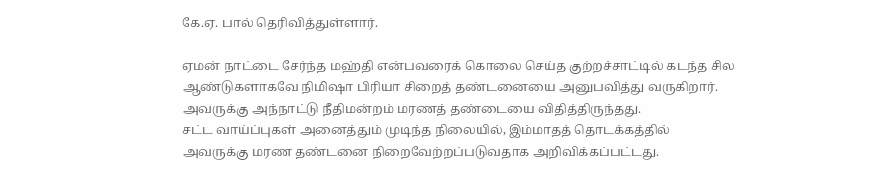கே.ஏ. பால் தெரிவித்துள்ளார்.

ஏமன் நாட்டை சேர்ந்த மஹ்தி என்பவரைக் கொலை செய்த குற்றச்சாட்டில் கடந்த சில ஆண்டுகளாகவே நிமிஷா பிரியா சிறைத் தண்டனையை அனுபவித்து வருகிறார். அவருக்கு அந்நாட்டு நீதிமன்றம் மரணத் தண்டையை விதித்திருந்தது.
சட்ட வாய்ப்புகள் அனைத்தும் முடிந்த நிலையில், இம்மாதத் தொடக்கத்தில் அவருக்கு மரண தண்டனை நிறைவேற்றப்படுவதாக அறிவிக்கப்பட்டது.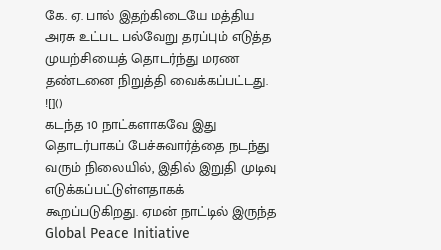கே. ஏ. பால் இதற்கிடையே மத்திய அரசு உட்பட பல்வேறு தரப்பும் எடுத்த முயற்சியைத் தொடர்ந்து மரண தண்டனை நிறுத்தி வைக்கப்பட்டது.
![]()
கடந்த 10 நாட்களாகவே இது தொடர்பாகப் பேச்சுவார்த்தை நடந்து வரும் நிலையில், இதில் இறுதி முடிவு எடுக்கப்பட்டுள்ளதாகக் கூறப்படுகிறது. ஏமன் நாட்டில் இருந்த Global Peace Initiative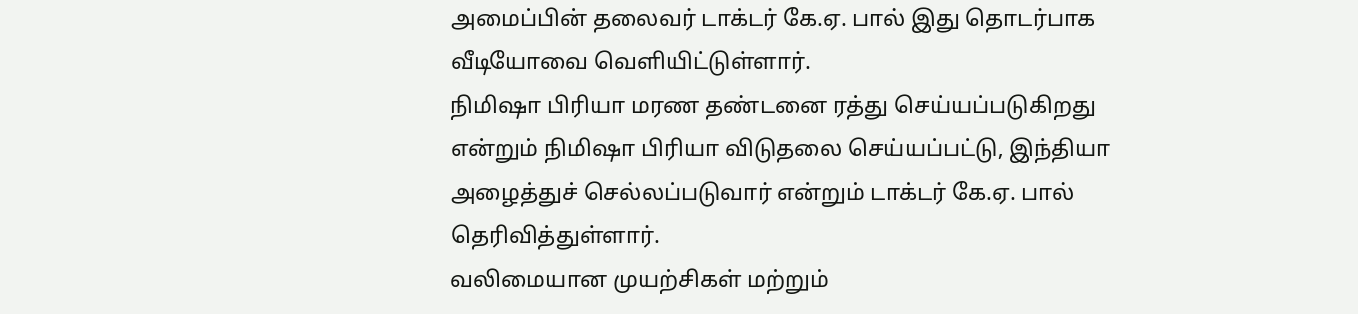அமைப்பின் தலைவர் டாக்டர் கே.ஏ. பால் இது தொடர்பாக வீடியோவை வெளியிட்டுள்ளார்.
நிமிஷா பிரியா மரண தண்டனை ரத்து செய்யப்படுகிறது என்றும் நிமிஷா பிரியா விடுதலை செய்யப்பட்டு, இந்தியா அழைத்துச் செல்லப்படுவார் என்றும் டாக்டர் கே.ஏ. பால் தெரிவித்துள்ளார்.
வலிமையான முயற்சிகள் மற்றும்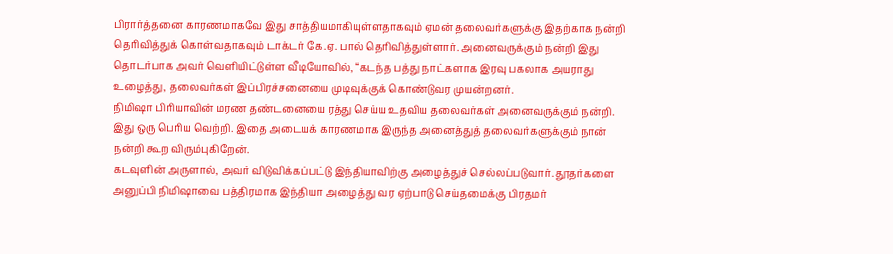பிரார்த்தனை காரணமாகவே இது சாத்தியமாகியுள்ளதாகவும் ஏமன் தலைவர்களுக்கு இதற்காக நன்றி தெரிவித்துக் கொள்வதாகவும் டாக்டர் கே.ஏ. பால் தெரிவித்துள்ளார். அனைவருக்கும் நன்றி இது தொடர்பாக அவர் வெளியிட்டுள்ள வீடியோவில், “கடந்த பத்து நாட்களாக இரவு பகலாக அயராது உழைத்து, தலைவர்கள் இப்பிரச்சனையை முடிவுக்குக் கொண்டுவர முயன்றனர்.
நிமிஷா பிரியாவின் மரண தண்டனையை ரத்து செய்ய உதவிய தலைவர்கள் அனைவருக்கும் நன்றி. இது ஒரு பெரிய வெற்றி. இதை அடையக் காரணமாக இருந்த அனைத்துத் தலைவர்களுக்கும் நான் நன்றி கூற விரும்புகிறேன்.
கடவுளின் அருளால், அவர் விடுவிக்கப்பட்டு இந்தியாவிற்கு அழைத்துச் செல்லப்படுவார். தூதர்களை அனுப்பி நிமிஷாவை பத்திரமாக இந்தியா அழைத்து வர ஏற்பாடு செய்தமைக்கு பிரதமர்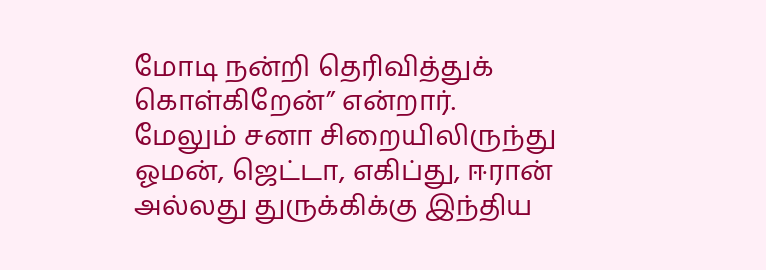மோடி நன்றி தெரிவித்துக் கொள்கிறேன்” என்றார்.
மேலும் சனா சிறையிலிருந்து ஓமன், ஜெட்டா, எகிப்து, ஈரான் அல்லது துருக்கிக்கு இந்திய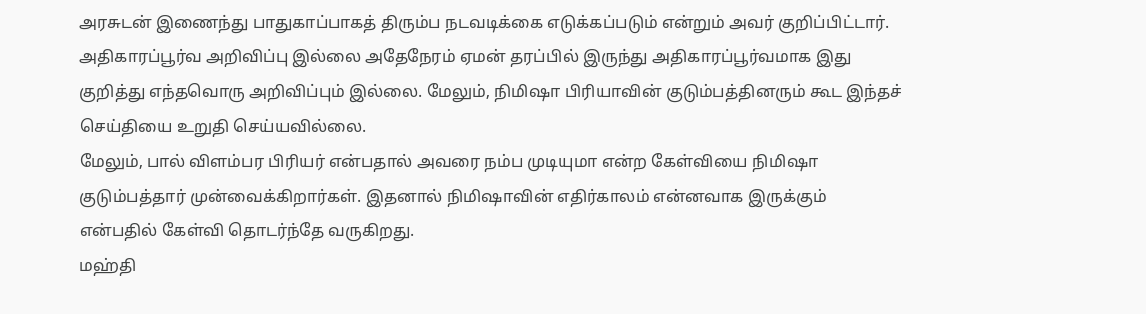அரசுடன் இணைந்து பாதுகாப்பாகத் திரும்ப நடவடிக்கை எடுக்கப்படும் என்றும் அவர் குறிப்பிட்டார்.
அதிகாரப்பூர்வ அறிவிப்பு இல்லை அதேநேரம் ஏமன் தரப்பில் இருந்து அதிகாரப்பூர்வமாக இது குறித்து எந்தவொரு அறிவிப்பும் இல்லை. மேலும், நிமிஷா பிரியாவின் குடும்பத்தினரும் கூட இந்தச் செய்தியை உறுதி செய்யவில்லை.
மேலும், பால் விளம்பர பிரியர் என்பதால் அவரை நம்ப முடியுமா என்ற கேள்வியை நிமிஷா குடும்பத்தார் முன்வைக்கிறார்கள். இதனால் நிமிஷாவின் எதிர்காலம் என்னவாக இருக்கும் என்பதில் கேள்வி தொடர்ந்தே வருகிறது.
மஹ்தி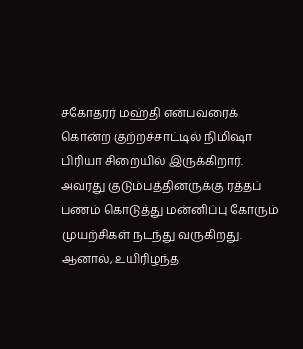சகோதரர் மஹ்தி என்பவரைக் கொன்ற குற்றச்சாட்டில் நிமிஷா பிரியா சிறையில் இருக்கிறார். அவரது குடும்பத்தினருக்கு ரத்தப் பணம் கொடுத்து மன்னிப்பு கோரும் முயற்சிகள் நடந்து வருகிறது.
ஆனால், உயிரிழந்த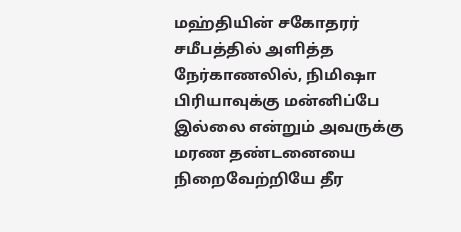மஹ்தியின் சகோதரர் சமீபத்தில் அளித்த நேர்காணலில், நிமிஷா பிரியாவுக்கு மன்னிப்பே இல்லை என்றும் அவருக்கு மரண தண்டனையை நிறைவேற்றியே தீர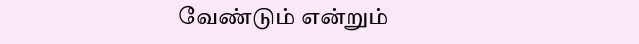வேண்டும் என்றும்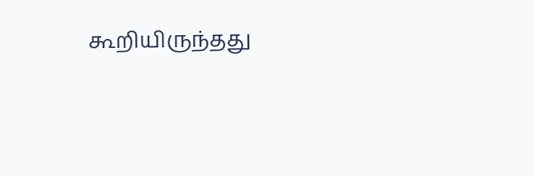கூறியிருந்தது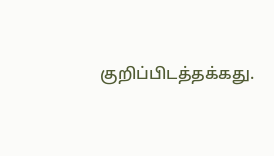குறிப்பிடத்தக்கது.